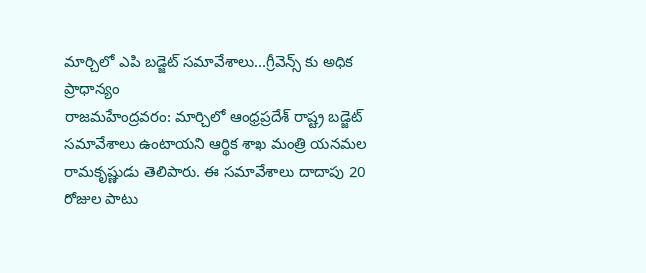మార్చిలో ఎపి బడ్జెట్ సమావేశాలు...గ్రీవెన్స్ కు అధిక ప్రాధాన్యం
రాజమహేంద్రవరం: మార్చిలో ఆంధ్రప్రదేశ్ రాష్ట్ర బడ్జెట్ సమావేశాలు ఉంటాయని ఆర్థిక శాఖ మంత్రి యనమల రామకృష్ణుడు తెలిపారు. ఈ సమావేశాలు దాదాపు 20 రోజుల పాటు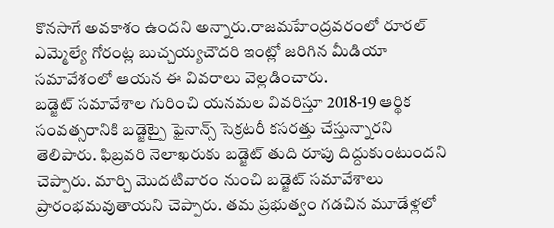కొనసాగే అవకాశం ఉందని అన్నారు.రాజమహేంద్రవరంలో రూరల్ ఎమ్మెల్యే గోరంట్ల బుచ్చయ్యచౌదరి ఇంట్లో జరిగిన మీడియా సమావేశంలో ఆయన ఈ వివరాలు వెల్లడించారు.
బడ్జెట్ సమావేశాల గురించి యనమల వివరిస్తూ 2018-19 ఆర్థిక సంవత్సరానికి బడ్జెట్పై ఫైనాన్స్ సెక్రటరీ కసరత్తు చేస్తున్నారని తెలిపారు. ఫిబ్రవరి నెలాఖరుకు బడ్జెట్ తుది రూపు దిద్దుకుంటుందని చెప్పారు. మార్చి మొదటివారం నుంచి బడ్జెట్ సమావేశాలు ప్రారంభమవుతాయని చెప్పారు. తమ ప్రభుత్వం గడచిన మూడేళ్లలో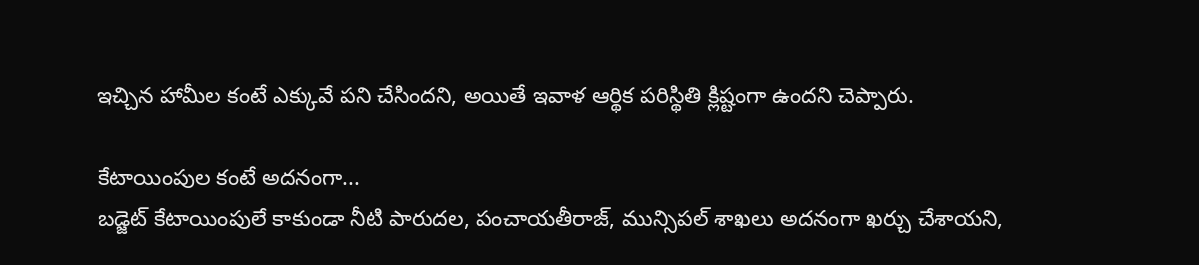ఇచ్చిన హామీల కంటే ఎక్కువే పని చేసిందని, అయితే ఇవాళ ఆర్థిక పరిస్థితి క్లిష్టంగా ఉందని చెప్పారు.

కేటాయింపుల కంటే అదనంగా...
బడ్జెట్ కేటాయింపులే కాకుండా నీటి పారుదల, పంచాయతీరాజ్, మున్సిపల్ శాఖలు అదనంగా ఖర్చు చేశాయని,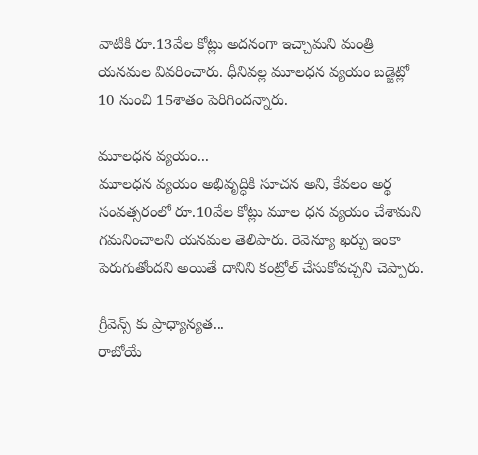వాటికి రూ.13వేల కోట్లు అదనంగా ఇచ్చామని మంత్రి యనమల వివరించారు. ధీనివల్ల మూలధన వ్యయం బడ్జెట్లో 10 నుంచి 15శాతం పెరిగిందన్నారు.

మూలధన వ్యయం...
మూలధన వ్యయం అభివృద్ధికి సూచన అని, కేవలం అర్థ సంవత్సరంలో రూ.10వేల కోట్లు మూల ధన వ్యయం చేశామని గమనించాలని యనమల తెలిపారు. రెవెన్యూ ఖర్చు ఇంకా పెరుగుతోందని అయితే దానిని కంట్రోల్ చేసుకోవచ్చని చెప్పారు.

గ్రీవెన్స్ కు ప్రాధ్యాన్యత...
రాబోయే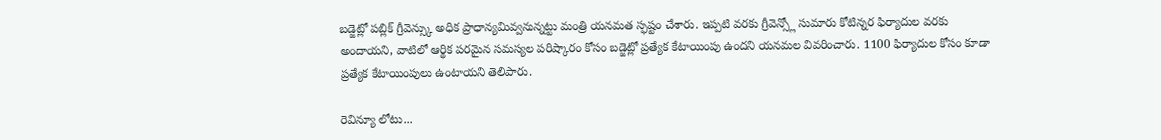బడ్జెట్లో పబ్లిక్ గ్రీవెన్స్కు అధిక ప్రాధాన్యమివ్వనున్నట్టు మంత్రి యనమత స్ఫష్టం చేశారు. ఇప్పటి వరకు గ్రీవెన్స్లో సుమారు కోటిన్నర ఫిర్యాదుల వరకు అందాయని, వాటిలో ఆర్థిక పరమైన సమస్యల పరిష్కారం కోసం బడ్జెట్లో ప్రత్యేక కేటాయింపు ఉందని యనమల వివరించారు. 1100 ఫిర్యాదుల కోసం కూడా ప్రత్యేక కేటాయింపులు ఉంటాయని తెలిపారు.

రెవిన్యూ లోటు...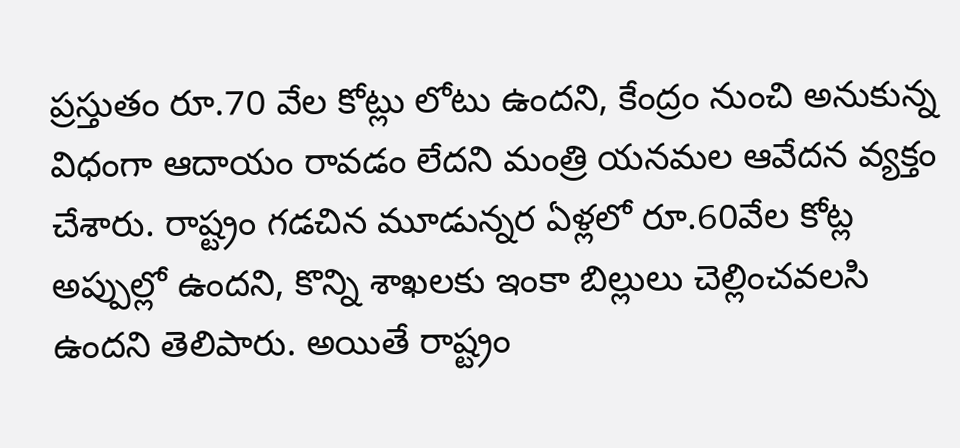ప్రస్తుతం రూ.70 వేల కోట్లు లోటు ఉందని, కేంద్రం నుంచి అనుకున్న విధంగా ఆదాయం రావడం లేదని మంత్రి యనమల ఆవేదన వ్యక్తం చేశారు. రాష్ట్రం గడచిన మూడున్నర ఏళ్లలో రూ.60వేల కోట్ల అప్పుల్లో ఉందని, కొన్ని శాఖలకు ఇంకా బిల్లులు చెల్లించవలసి ఉందని తెలిపారు. అయితే రాష్ట్రం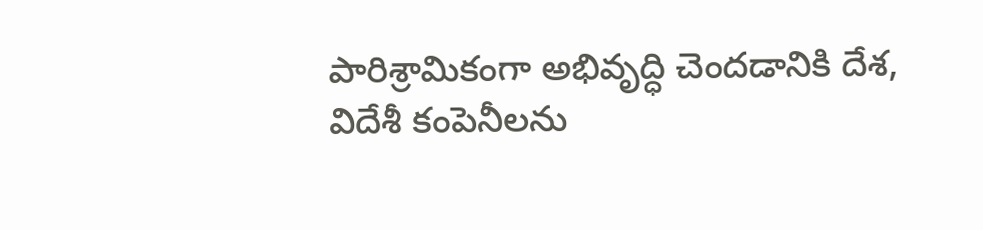పారిశ్రామికంగా అభివృద్ధి చెందడానికి దేశ, విదేశీ కంపెనీలను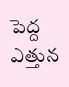పెద్ద ఎత్తున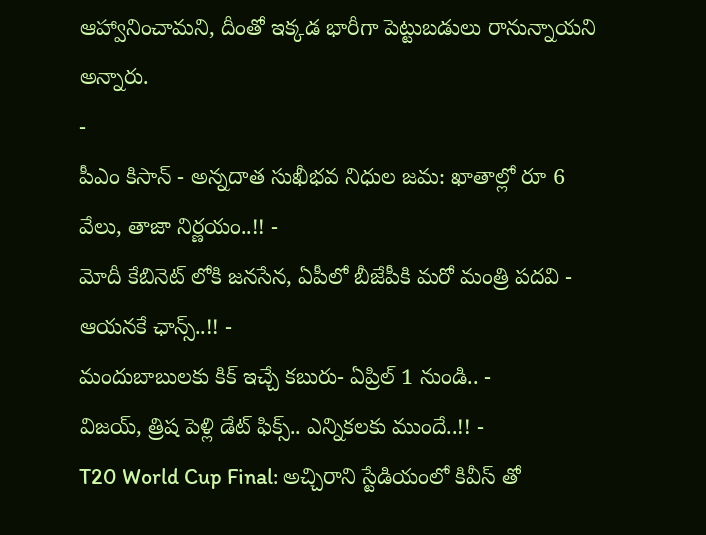ఆహ్వానించామని, దీంతో ఇక్కడ భారీగా పెట్టుబడులు రానున్నాయని అన్నారు.
-
పీఎం కిసాన్ - అన్నదాత సుఖీభవ నిధుల జమ: ఖాతాల్లో రూ 6 వేలు, తాజా నిర్ణయం..!! -
మోదీ కేబినెట్ లోకి జనసేన, ఏపీలో బీజేపీకి మరో మంత్రి పదవి - ఆయనకే ఛాన్స్..!! -
మందుబాబులకు కిక్ ఇచ్చే కబురు- ఏప్రిల్ 1 నుండి.. -
విజయ్, త్రిష పెళ్లి డేట్ ఫిక్స్.. ఎన్నికలకు ముందే..!! -
T20 World Cup Final: అచ్చిరాని స్టేడియంలో కివీస్ తో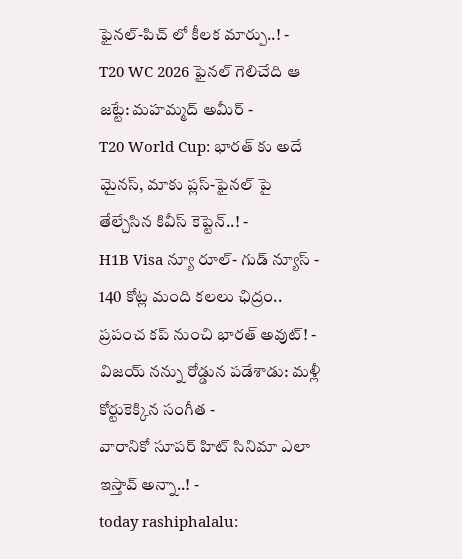ఫైనల్-పిచ్ లో కీలక మార్పు..! -
T20 WC 2026 ఫైనల్ గెలిచేది ఆ జట్టే: మహమ్మద్ అమీర్ -
T20 World Cup: భారత్ కు అదే మైనస్, మాకు ప్లస్-ఫైనల్ పై తేల్చేసిన కివీస్ కెప్టెన్..! -
H1B Visa న్యూ రూల్- గుడ్ న్యూస్ -
140 కోట్ల మంది కలలు ఛిద్రం.. ప్రపంచ కప్ నుంచి భారత్ అవుట్! -
విజయ్ నన్ను రోడ్డున పడేశాడు: మళ్లీ కోర్టుకెక్కిన సంగీత -
వారానికో సూపర్ హిట్ సినిమా ఎలా ఇస్తావ్ అన్నా..! -
today rashiphalalu: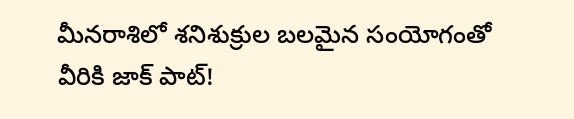మీనరాశిలో శనిశుక్రుల బలమైన సంయోగంతో వీరికి జాక్ పాట్!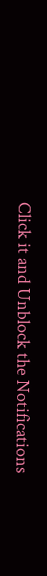Click it and Unblock the Notifications